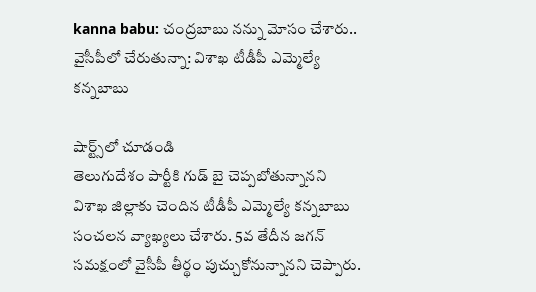kanna babu: చంద్రబాబు నన్ను మోసం చేశారు.. వైసీపీలో చేరుతున్నా: విశాఖ టీడీపీ ఎమ్మెల్యే కన్నబాబు

షార్ట్స్‌లో చూడండి
తెలుగుదేశం పార్టీకి గుడ్ బై చెప్పబోతున్నానని విశాఖ జిల్లాకు చెందిన టీడీపీ ఎమ్మెల్యే కన్నబాబు సంచలన వ్యాఖ్యలు చేశారు. 5వ తేదీన జగన్ సమక్షంలో వైసీపీ తీర్థం పుచ్చుకోనున్నానని చెప్పారు.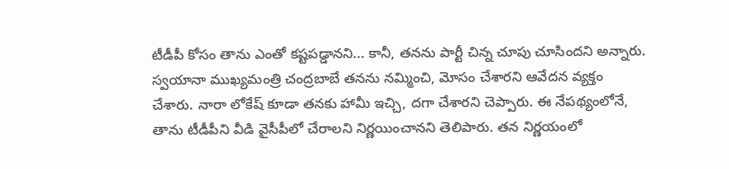టీడీపీ కోసం తాను ఎంతో కష్టపడ్డానని... కానీ, తనను పార్టీ చిన్న చూపు చూసిందని అన్నారు. స్వయానా ముఖ్యమంత్రి చంద్రబాబే తనను నమ్మించి, మోసం చేశారని ఆవేదన వ్యక్తం చేశారు. నారా లోకేష్ కూడా తనకు హామీ ఇచ్చి, దగా చేశారని చెప్పారు. ఈ నేపథ్యంలోనే, తాను టీడీపీని వీడి వైసీపీలో చేరాలని నిర్ణయించానని తెలిపారు. తన నిర్ణయంలో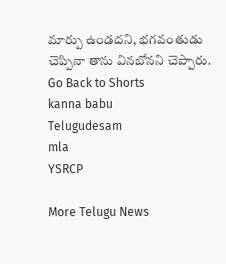మార్పు ఉండదని, భగవంతుడు చెప్పినా తాను వినబోనని చెప్పారు.
Go Back to Shorts
kanna babu
Telugudesam
mla
YSRCP

More Telugu News